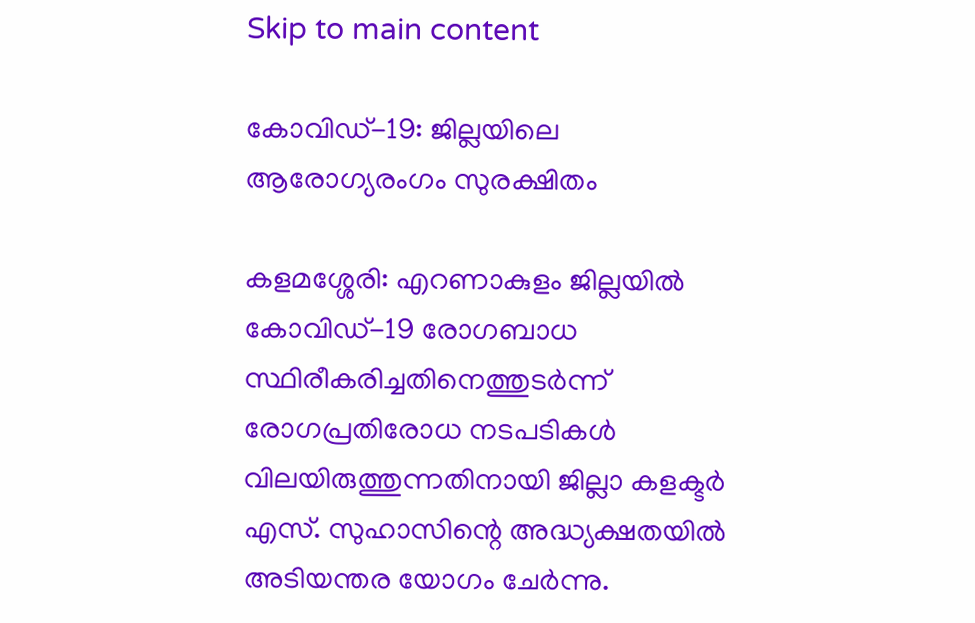Skip to main content

കോവിഡ്-19: ജില്ലയിലെ ആരോഗ്യരംഗം സുരക്ഷിതം

കളമശ്ശേരി: എറണാകുളം ജില്ലയില്‍ കോവിഡ്-19 രോഗബാധ സ്ഥിരീകരിച്ചതിനെത്തുടര്‍ന്ന് രോഗപ്രതിരോധ നടപടികള്‍ വിലയിരുത്തുന്നതിനായി ജില്ലാ കളക്ടര്‍ എസ്. സുഹാസിന്റെ അദ്ധ്യക്ഷതയില്‍ അടിയന്തര യോഗം ചേര്‍ന്നു.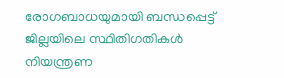രോഗബാധയുമായി ബന്ധപ്പെട്ട്  ജില്ലയിലെ സ്ഥിതിഗതികള്‍ നിയന്ത്രണ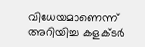വിധേയമാണെന്ന് അറിയിച്ച കളക്ടര്‍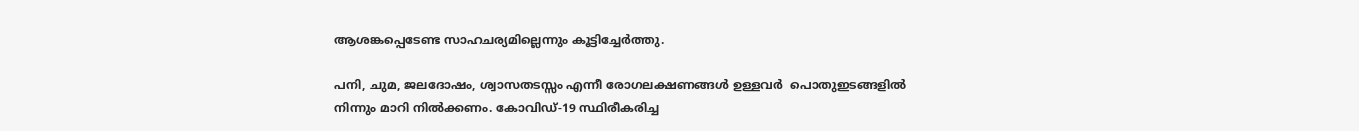ആശങ്കപ്പെടേണ്ട സാഹചര്യമില്ലെന്നും കൂട്ടിച്ചേര്‍ത്തു.

പനി, ചുമ, ജലദോഷം, ശ്വാസതടസ്സം എന്നീ രോഗലക്ഷണങ്ങള്‍ ഉള്ളവര്‍  പൊതുഇടങ്ങളില്‍ നിന്നും മാറി നില്‍ക്കണം. കോവിഡ്-19 സ്ഥിരീകരിച്ച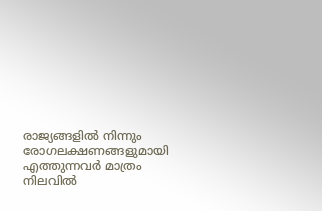രാജ്യങ്ങളില്‍ നിന്നും രോഗലക്ഷണങ്ങളുമായി എത്തുന്നവര്‍ മാത്രം നിലവില്‍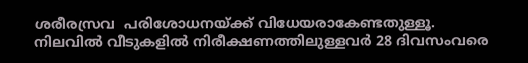ശരീരസ്രവ  പരിശോധനയ്ക്ക് വിധേയരാകേണ്ടതുള്ളൂ. നിലവില്‍ വീടുകളില്‍ നിരീക്ഷണത്തിലുള്ളവര്‍ 28 ദിവസംവരെ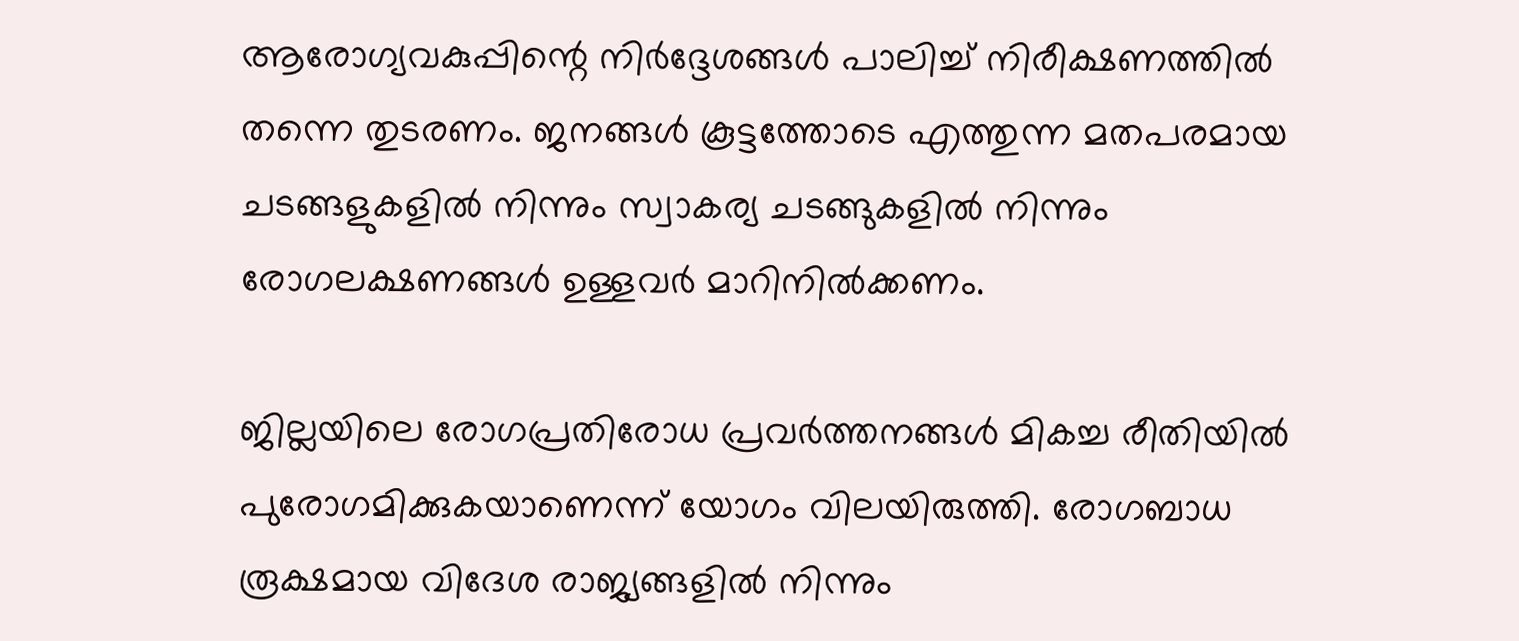ആരോഗ്യവകുപ്പിന്റെ നിര്‍ദ്ദേശങ്ങള്‍ പാലിച്ച് നിരീക്ഷണത്തില്‍ തന്നെ തുടരണം. ജനങ്ങള്‍ കൂട്ടത്തോടെ എത്തുന്ന മതപരമായ ചടങ്ങളുകളില്‍ നിന്നും സ്വാകര്യ ചടങ്ങുകളില്‍ നിന്നും രോഗലക്ഷണങ്ങള്‍ ഉള്ളവര്‍ മാറിനില്‍ക്കണം.

ജില്ലയിലെ രോഗപ്രതിരോധ പ്രവര്‍ത്തനങ്ങള്‍ മികച്ച രീതിയില്‍ പുരോഗമിക്കുകയാണെന്ന് യോഗം വിലയിരുത്തി. രോഗബാധ രൂക്ഷമായ വിദേശ രാജ്യങ്ങളില്‍ നിന്നും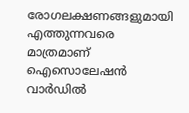രോഗലക്ഷണങ്ങളുമായി എത്തുന്നവരെ മാത്രമാണ് ഐസൊലേഷന്‍ വാര്‍ഡില്‍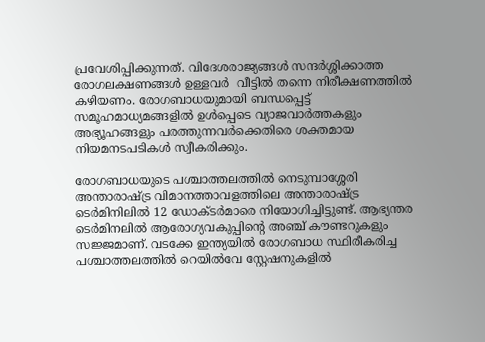പ്രവേശിപ്പിക്കുന്നത്. വിദേശരാജ്യങ്ങള്‍ സന്ദര്‍ശ്ശിക്കാത്ത രോഗലക്ഷണങ്ങള്‍ ഉള്ളവര്‍  വീട്ടില്‍ തന്നെ നിരീക്ഷണത്തില്‍ കഴിയണം. രോഗബാധയുമായി ബന്ധപ്പെട്ട് സമൂഹമാധ്യമങ്ങളില്‍ ഉള്‍പ്പെടെ വ്യാജവാര്‍ത്തകളും അഭ്യൂഹങ്ങളും പരത്തുന്നവര്‍ക്കെതിരെ ശക്തമായ നിയമനടപടികള്‍ സ്വീകരിക്കും.

രോഗബാധയുടെ പശ്ചാത്തലത്തില്‍ നെടുമ്പാശ്ശേരി അന്താരാഷ്ട്ര വിമാനത്താവളത്തിലെ അന്താരാഷ്ട്ര ടെര്‍മിനിലില്‍ 12 ഡോക്ടര്‍മാരെ നിയോഗിച്ചിട്ടുണ്ട്. ആഭ്യന്തര ടെര്‍മിനലില്‍ ആരോഗ്യവകുപ്പിന്റെ അഞ്ച് കൗണ്ടറുകളും സജ്ജമാണ്. വടക്കേ ഇന്ത്യയില്‍ രോഗബാധ സ്ഥിരീകരിച്ച പശ്ചാത്തലത്തില്‍ റെയില്‍വേ സ്റ്റേഷനുകളില്‍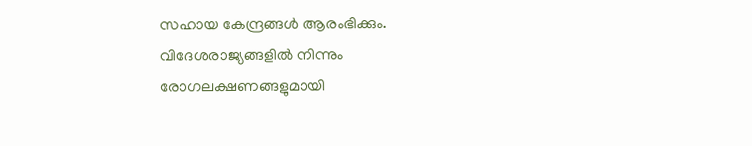സഹായ കേന്ദ്രങ്ങള്‍ ആരംഭിക്കും. വിദേശരാജ്യങ്ങളില്‍ നിന്നും രോഗലക്ഷണങ്ങളുമായി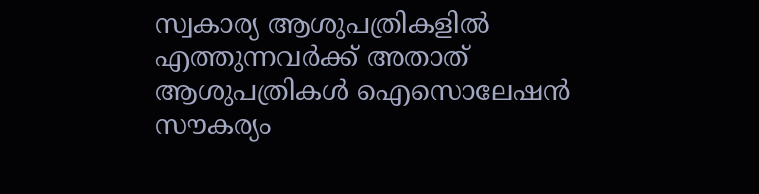സ്വകാര്യ ആശുപത്രികളില്‍ എത്തുന്നവര്‍ക്ക് അതാത് ആശുപത്രികള്‍ ഐസൊലേഷന്‍ സൗകര്യം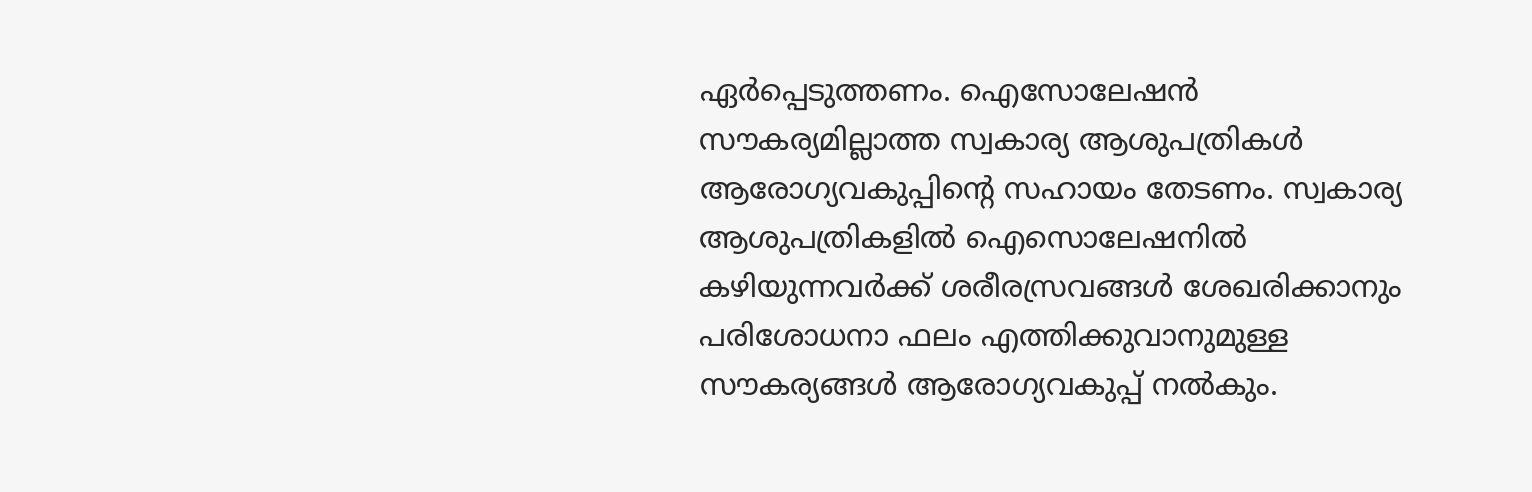ഏര്‍പ്പെടുത്തണം. ഐസോലേഷന്‍ സൗകര്യമില്ലാത്ത സ്വകാര്യ ആശുപത്രികള്‍ ആരോഗ്യവകുപ്പിന്റെ സഹായം തേടണം. സ്വകാര്യ ആശുപത്രികളില്‍ ഐസൊലേഷനില്‍ കഴിയുന്നവര്‍ക്ക് ശരീരസ്രവങ്ങള്‍ ശേഖരിക്കാനും പരിശോധനാ ഫലം എത്തിക്കുവാനുമുള്ള സൗകര്യങ്ങള്‍ ആരോഗ്യവകുപ്പ് നല്‍കും.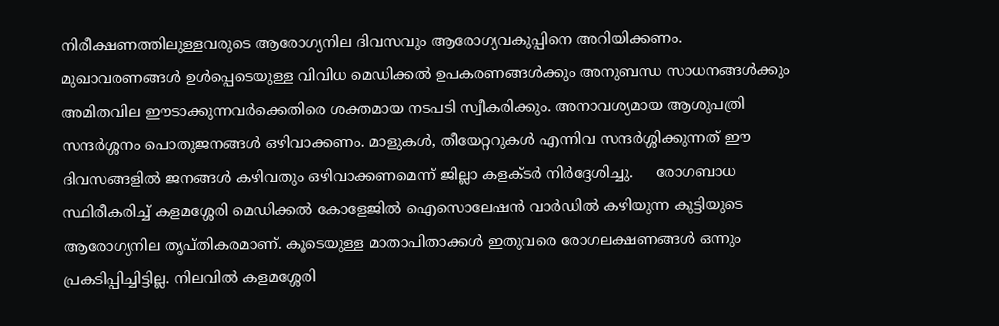നിരീക്ഷണത്തിലുള്ളവരുടെ ആരോഗ്യനില ദിവസവും ആരോഗ്യവകുപ്പിനെ അറിയിക്കണം.     മുഖാവരണങ്ങള്‍ ഉള്‍പ്പെടെയുള്ള വിവിധ മെഡിക്കല്‍ ഉപകരണങ്ങള്‍ക്കും അനുബന്ധ സാധനങ്ങൾക്കും  അമിതവില ഈടാക്കുന്നവര്‍ക്കെതിരെ ശക്തമായ നടപടി സ്വീകരിക്കും. അനാവശ്യമായ ആശുപത്രി സന്ദര്‍ശ്ശനം പൊതുജനങ്ങള്‍ ഒഴിവാക്കണം. മാളുകള്‍, തീയേറ്ററുകള്‍ എന്നിവ സന്ദര്‍ശ്ശിക്കുന്നത് ഈ ദിവസങ്ങളില്‍ ജനങ്ങള്‍ കഴിവതും ഒഴിവാക്കണമെന്ന് ജില്ലാ കളക്ടര്‍ നിര്‍ദ്ദേശിച്ചു.     രോഗബാധ സ്ഥിരീകരിച്ച് കളമശ്ശേരി മെഡിക്കല്‍ കോളേജില്‍ ഐസൊലേഷന്‍ വാര്‍ഡില്‍ കഴിയുന്ന കുട്ടിയുടെ ആരോഗ്യനില തൃപ്തികരമാണ്. കൂടെയുള്ള മാതാപിതാക്കള്‍ ഇതുവരെ രോഗലക്ഷണങ്ങള്‍ ഒന്നും പ്രകടിപ്പിച്ചിട്ടില്ല. നിലവില്‍ കളമശ്ശേരി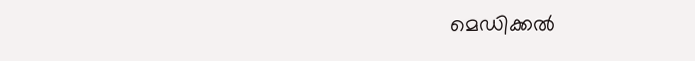മെഡിക്കല്‍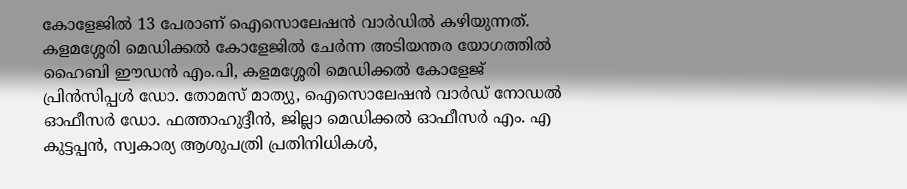കോളേജില്‍ 13 പേരാണ് ഐസൊലേഷന്‍ വാര്‍ഡില്‍ കഴിയുന്നത്. കളമശ്ശേരി മെഡിക്കല്‍ കോളേജില്‍ ചേര്‍ന്ന അടിയന്തര യോഗത്തില്‍ ഹൈബി ഈഡന്‍ എം.പി, കളമശ്ശേരി മെഡിക്കല്‍ കോളേജ് പ്രിന്‍സിപ്പള്‍ ഡോ. തോമസ് മാത്യു, ഐസൊലേഷന്‍ വാര്‍ഡ് നോഡല്‍ ഓഫീസര്‍ ഡോ. ഫത്താഹുദ്ദീന്‍, ജില്ലാ മെഡിക്കല്‍ ഓഫീസര്‍ എം. എ കുട്ടപ്പന്‍, സ്വകാര്യ ആശുപത്രി പ്രതിനിധികള്‍,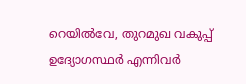റെയില്‍വേ, തുറമുഖ വകുപ്പ് ഉദ്യോഗസ്ഥര്‍ എന്നിവര്‍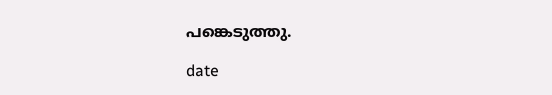പങ്കെടുത്തു.

date